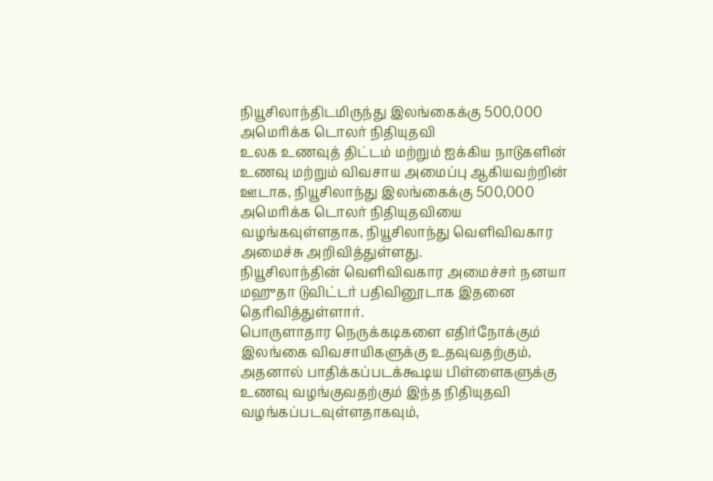நியூசிலாந்திடமிருந்து இலங்கைக்கு 500,000 அமெரிக்க டொலர் நிதியுதவி
உலக உணவுத் திட்டம் மற்றும் ஐக்கிய நாடுகளின் உணவு மற்றும் விவசாய அமைப்பு ஆகியவற்றின் ஊடாக, நியூசிலாந்து இலங்கைக்கு 500,000 அமெரிக்க டொலர் நிதியுதவியை வழங்கவுள்ளதாக, நியூசிலாந்து வெளிவிவகார அமைச்சு அறிவித்துள்ளது.
நியூசிலாந்தின் வெளிவிவகார அமைச்சர் நனயா மஹுதா டுவிட்டர் பதிவினூடாக இதனை தெரிவித்துள்ளார்.
பொருளாதார நெருக்கடிகளை எதிர்நோக்கும் இலங்கை விவசாயிகளுக்கு உதவுவதற்கும், அதனால் பாதிக்கப்படக்கூடிய பிள்ளைகளுக்கு உணவு வழங்குவதற்கும் இந்த நிதியுதவி வழங்கப்படவுள்ளதாகவும்,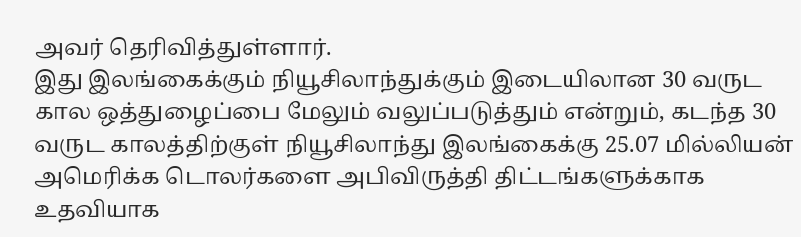அவர் தெரிவித்துள்ளார்.
இது இலங்கைக்கும் நியூசிலாந்துக்கும் இடையிலான 30 வருட கால ஒத்துழைப்பை மேலும் வலுப்படுத்தும் என்றும், கடந்த 30 வருட காலத்திற்குள் நியூசிலாந்து இலங்கைக்கு 25.07 மில்லியன் அமெரிக்க டொலர்களை அபிவிருத்தி திட்டங்களுக்காக உதவியாக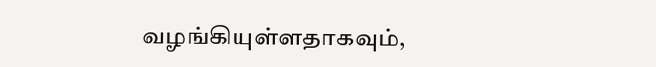வழங்கியுள்ளதாகவும்,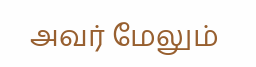அவர் மேலும்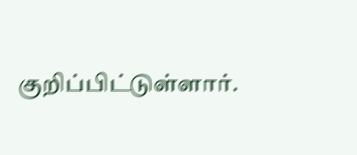குறிப்பிட்டுள்ளார்.